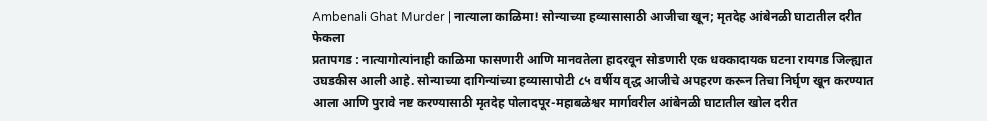Ambenali Ghat Murder | नात्याला काळिमा! सोन्याच्या हव्यासासाठी आजीचा खून; मृतदेह आंबेनळी घाटातील दरीत फेकला
प्रतापगड : नात्यागोत्यांनाही काळिमा फासणारी आणि मानवतेला हादरवून सोडणारी एक धक्कादायक घटना रायगड जिल्ह्यात उघडकीस आली आहे. सोन्याच्या दागिन्यांच्या हव्यासापोटी ८५ वर्षीय वृद्ध आजीचे अपहरण करून तिचा निर्घृण खून करण्यात आला आणि पुरावे नष्ट करण्यासाठी मृतदेह पोलादपूर-महाबळेश्वर मार्गावरील आंबेनळी घाटातील खोल दरीत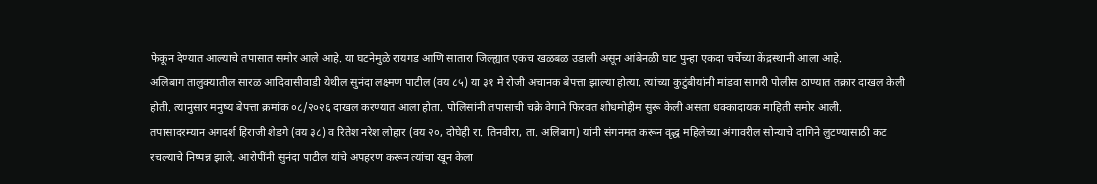फेकून देण्यात आल्याचे तपासात समोर आले आहे. या घटनेमुळे रायगड आणि सातारा जिल्ह्यात एकच खळबळ उडाली असून आंबेनळी घाट पुन्हा एकदा चर्चेच्या केंद्रस्थानी आला आहे.
अलिबाग तालुक्यातील सारळ आदिवासीवाडी येथील सुनंदा लक्ष्मण पाटील (वय ८५) या ३१ मे रोजी अचानक बेपत्ता झाल्या होत्या. त्यांच्या कुटुंबीयांनी मांडवा सागरी पोलीस ठाण्यात तक्रार दाखल केली होती. त्यानुसार मनुष्य बेपत्ता क्रमांक ०८/२०२६ दाखल करण्यात आला होता. पोलिसांनी तपासाची चक्रे वेगाने फिरवत शोधमोहीम सुरू केली असता धक्कादायक माहिती समोर आली.
तपासादरम्यान अगदर्श हिराजी शेडगे (वय ३८) व रितेश नरेश लोहार (वय २०, दोघेही रा. तिनवीरा, ता. अलिबाग) यांनी संगनमत करून वृद्ध महिलेच्या अंगावरील सोन्याचे दागिने लुटण्यासाठी कट रचल्याचे निष्पन्न झाले. आरोपींनी सुनंदा पाटील यांचे अपहरण करून त्यांचा खून केला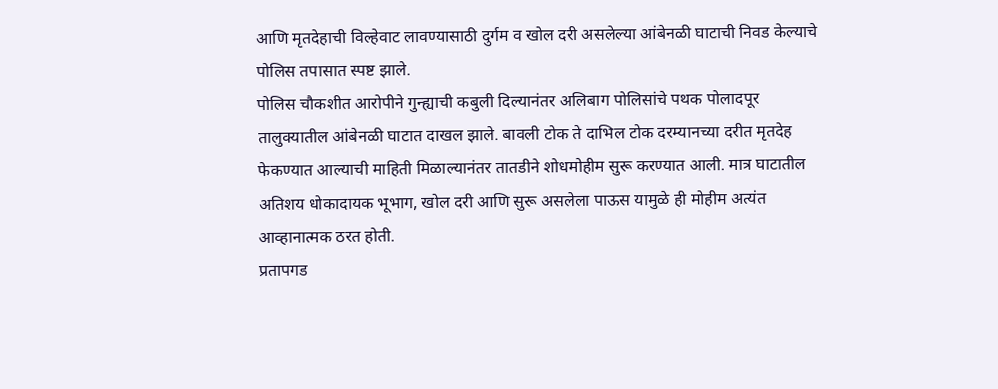आणि मृतदेहाची विल्हेवाट लावण्यासाठी दुर्गम व खोल दरी असलेल्या आंबेनळी घाटाची निवड केल्याचे पोलिस तपासात स्पष्ट झाले.
पोलिस चौकशीत आरोपीने गुन्ह्याची कबुली दिल्यानंतर अलिबाग पोलिसांचे पथक पोलादपूर तालुक्यातील आंबेनळी घाटात दाखल झाले. बावली टोक ते दाभिल टोक दरम्यानच्या दरीत मृतदेह फेकण्यात आल्याची माहिती मिळाल्यानंतर तातडीने शोधमोहीम सुरू करण्यात आली. मात्र घाटातील अतिशय धोकादायक भूभाग, खोल दरी आणि सुरू असलेला पाऊस यामुळे ही मोहीम अत्यंत आव्हानात्मक ठरत होती.
प्रतापगड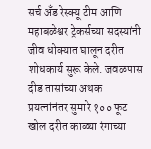सर्च अँड रेस्क्यू टीम आणि महाबळेश्वर ट्रेकर्सच्या सदस्यांनी जीव धोक्यात घालून दरीत शोधकार्य सुरू केले. जवळपास दीड तासांच्या अथक प्रयत्नांनंतर सुमारे १०० फूट खोल दरीत काळ्या रंगाच्या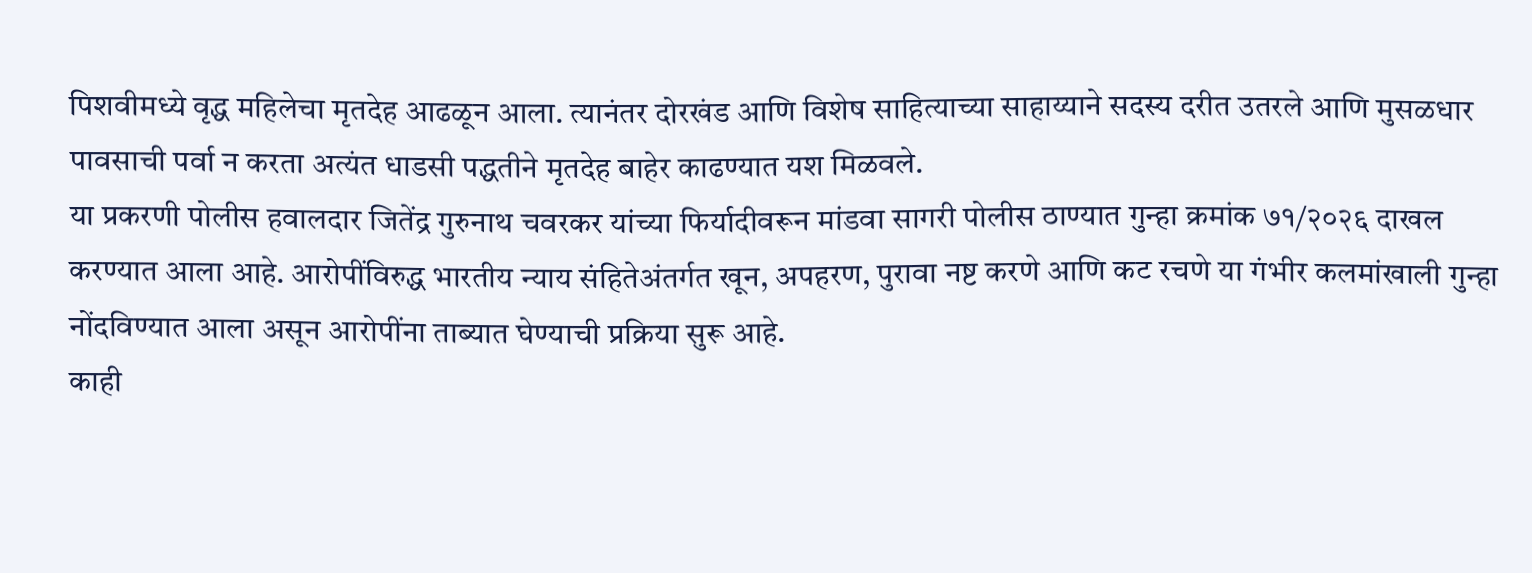पिशवीमध्ये वृद्ध महिलेचा मृतदेह आढळून आला. त्यानंतर दोरखंड आणि विशेष साहित्याच्या साहाय्याने सदस्य दरीत उतरले आणि मुसळधार पावसाची पर्वा न करता अत्यंत धाडसी पद्धतीने मृतदेह बाहेर काढण्यात यश मिळवले.
या प्रकरणी पोलीस हवालदार जितेंद्र गुरुनाथ चवरकर यांच्या फिर्यादीवरून मांडवा सागरी पोलीस ठाण्यात गुन्हा क्रमांक ७१/२०२६ दाखल करण्यात आला आहे. आरोपींविरुद्ध भारतीय न्याय संहितेअंतर्गत खून, अपहरण, पुरावा नष्ट करणे आणि कट रचणे या गंभीर कलमांखाली गुन्हा नोंदविण्यात आला असून आरोपींना ताब्यात घेण्याची प्रक्रिया सुरू आहे.
काही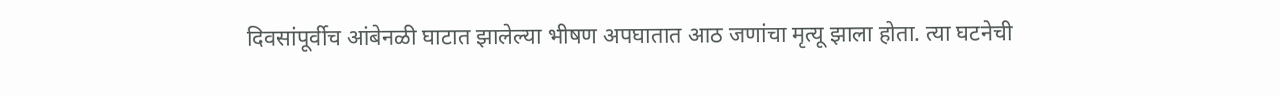दिवसांपूर्वीच आंबेनळी घाटात झालेल्या भीषण अपघातात आठ जणांचा मृत्यू झाला होता. त्या घटनेची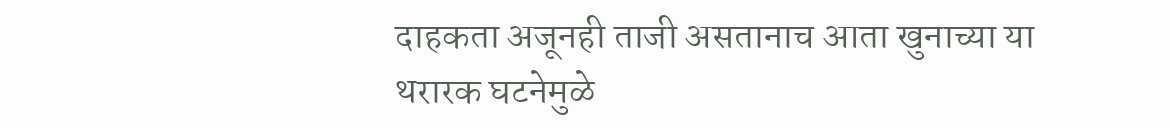दाहकता अजूनही ताजी असतानाच आता खुनाच्या या थरारक घटनेमुळे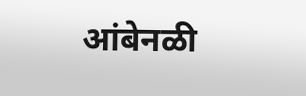आंबेनळी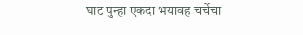घाट पुन्हा एकदा भयावह चर्चेचा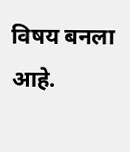विषय बनला आहे.